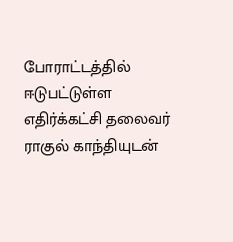போராட்டத்தில் ஈடுபட்டுள்ள எதிர்க்கட்சி தலைவர் ராகுல் காந்தியுடன்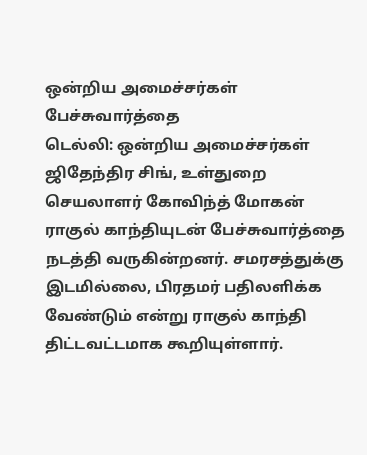ஒன்றிய அமைச்சர்கள் பேச்சுவார்த்தை
டெல்லி: ஒன்றிய அமைச்சர்கள் ஜிதேந்திர சிங், உள்துறை செயலாளர் கோவிந்த் மோகன் ராகுல் காந்தியுடன் பேச்சுவார்த்தை நடத்தி வருகின்றனர். சமரசத்துக்கு இடமில்லை, பிரதமர் பதிலளிக்க வேண்டும் என்று ராகுல் காந்தி திட்டவட்டமாக கூறியுள்ளார்.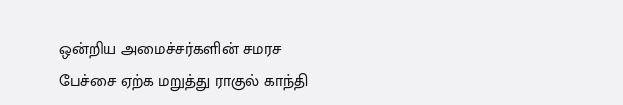ஒன்றிய அமைச்சர்களின் சமரச பேச்சை ஏற்க மறுத்து ராகுல் காந்தி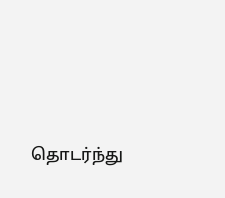தொடர்ந்து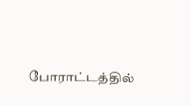போராட்டத்தில்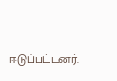ஈடுப்பட்டனர்.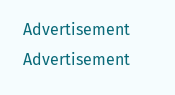Advertisement
Advertisement